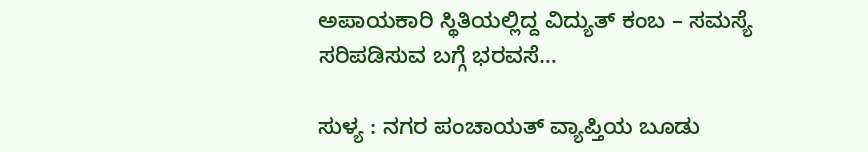ಅಪಾಯಕಾರಿ ಸ್ಥಿತಿಯಲ್ಲಿದ್ದ ವಿದ್ಯುತ್ ಕಂಬ – ಸಮಸ್ಯೆ ಸರಿಪಡಿಸುವ ಬಗ್ಗೆ ಭರವಸೆ…

ಸುಳ್ಯ : ನಗರ ಪಂಚಾಯತ್ ವ್ಯಾಪ್ತಿಯ ಬೂಡು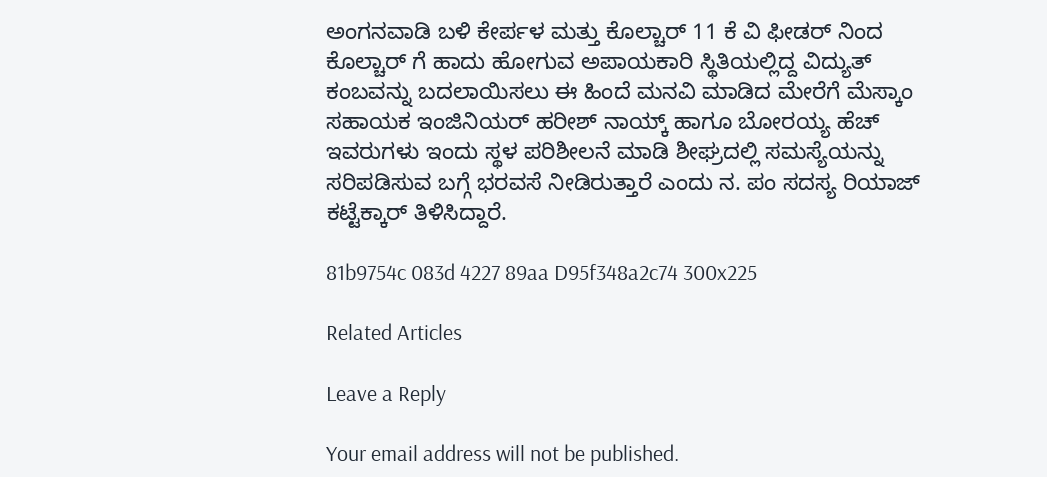ಅಂಗನವಾಡಿ ಬಳಿ ಕೇರ್ಪಳ ಮತ್ತು ಕೊಲ್ಚಾರ್ 11 ಕೆ ವಿ ಫೀಡರ್ ನಿಂದ ಕೊಲ್ಚಾರ್ ಗೆ ಹಾದು ಹೋಗುವ ಅಪಾಯಕಾರಿ ಸ್ಥಿತಿಯಲ್ಲಿದ್ದ ವಿದ್ಯುತ್ ಕಂಬವನ್ನು ಬದಲಾಯಿಸಲು ಈ ಹಿಂದೆ ಮನವಿ ಮಾಡಿದ ಮೇರೆಗೆ ಮೆಸ್ಕಾಂ ಸಹಾಯಕ ಇಂಜಿನಿಯರ್ ಹರೀಶ್ ನಾಯ್ಕ್ ಹಾಗೂ ಬೋರಯ್ಯ ಹೆಚ್ ಇವರುಗಳು ಇಂದು ಸ್ಥಳ ಪರಿಶೀಲನೆ ಮಾಡಿ ಶೀಘ್ರದಲ್ಲಿ ಸಮಸ್ಯೆಯನ್ನು ಸರಿಪಡಿಸುವ ಬಗ್ಗೆ ಭರವಸೆ ನೀಡಿರುತ್ತಾರೆ ಎಂದು ನ. ಪಂ ಸದಸ್ಯ ರಿಯಾಜ್ ಕಟ್ಟೆಕ್ಕಾರ್ ತಿಳಿಸಿದ್ದಾರೆ.

81b9754c 083d 4227 89aa D95f348a2c74 300x225

Related Articles

Leave a Reply

Your email address will not be published.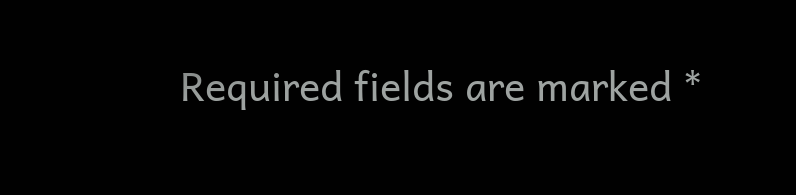Required fields are marked *